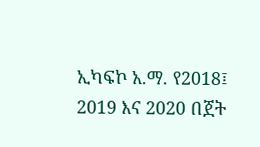ኢካፍኮ አ.ማ. የ2018፤ 2019 እና 2020 በጀት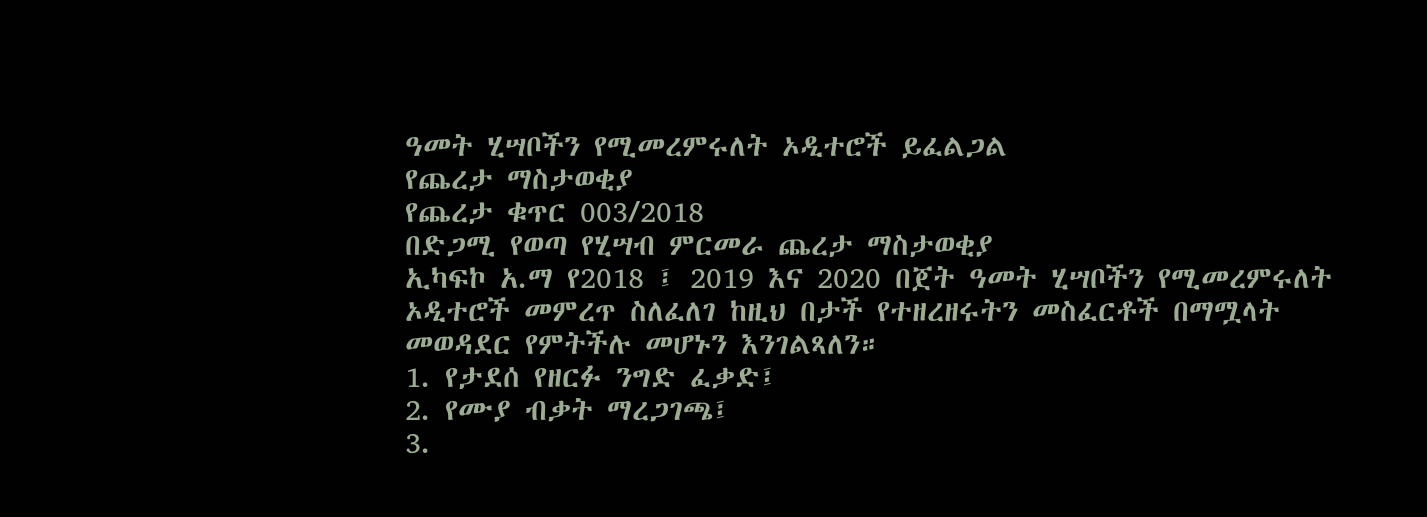ዓመት ሂሣቦችን የሚመረምሩለት ኦዲተሮች ይፈልጋል
የጨረታ ማስታወቂያ
የጨረታ ቁጥር 003/2018
በድጋሚ የወጣ የሂሣብ ምርመራ ጨረታ ማስታወቂያ
ኢካፍኮ አ.ማ የ2018 ፤ 2019 እና 2020 በጀት ዓመት ሂሣቦችን የሚመረምሩለት ኦዲተሮች መምረጥ ስለፈለገ ከዚህ በታች የተዘረዘሩትን መስፈርቶች በማሟላት መወዳደር የምትችሉ መሆኑን እንገልጻለን።
1. የታደሰ የዘርፉ ንግድ ፈቃድ፤
2. የሙያ ብቃት ማረጋገጫ፤
3.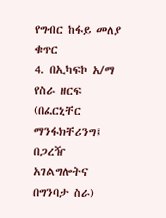የግብር ከፋይ መለያ ቁጥር
4. በኢካፍኮ አ/ማ የስራ ዘርፍ (በፈርኒቸር ማንፋክቸሪንግ፤ በጋረዥ አገልግሎትና በግንባታ ስራ)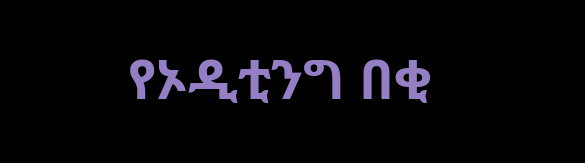የኦዲቲንግ በቂ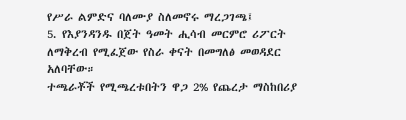የሥራ ልምድና ባለሙያ ስለመኖሩ ማረጋገጫ፤
5. የእያንዳንዱ በጀት ዓመት ሒሳብ መርምሮ ሪፖርት ለማቅረብ የሚፈጀው የስራ ቀናት በመግለፅ መወዳደር አለባቸው።
ተጫራቾች የሚጫረቱበትን ዋጋ 2% የጨረታ ማስከበሪያ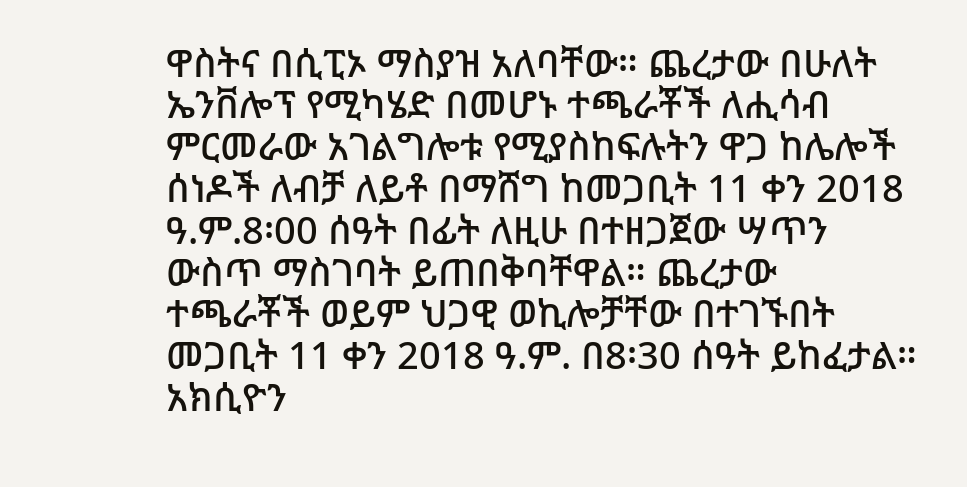ዋስትና በሲፒኦ ማስያዝ አለባቸው። ጨረታው በሁለት ኤንቨሎፕ የሚካሄድ በመሆኑ ተጫራቾች ለሒሳብ ምርመራው አገልግሎቱ የሚያስከፍሉትን ዋጋ ከሌሎች ሰነዶች ለብቻ ለይቶ በማሸግ ከመጋቢት 11 ቀን 2018 ዓ.ም.8፡00 ሰዓት በፊት ለዚሁ በተዘጋጀው ሣጥን ውስጥ ማስገባት ይጠበቅባቸዋል። ጨረታው ተጫራቾች ወይም ህጋዊ ወኪሎቻቸው በተገኙበት መጋቢት 11 ቀን 2018 ዓ.ም. በ8፡30 ሰዓት ይከፈታል።
አክሲዮን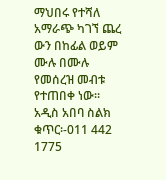ማህበሩ የተሻለ አማራጭ ካገኘ ጨረ ውን በከፊል ወይም ሙሉ በሙሉ የመሰረዝ መብቱ የተጠበቀ ነው።
አዲስ አበባ ስልክ ቁጥር፡-011 442 1775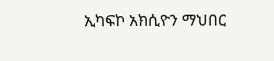ኢካፍኮ አክሲዮን ማህበር